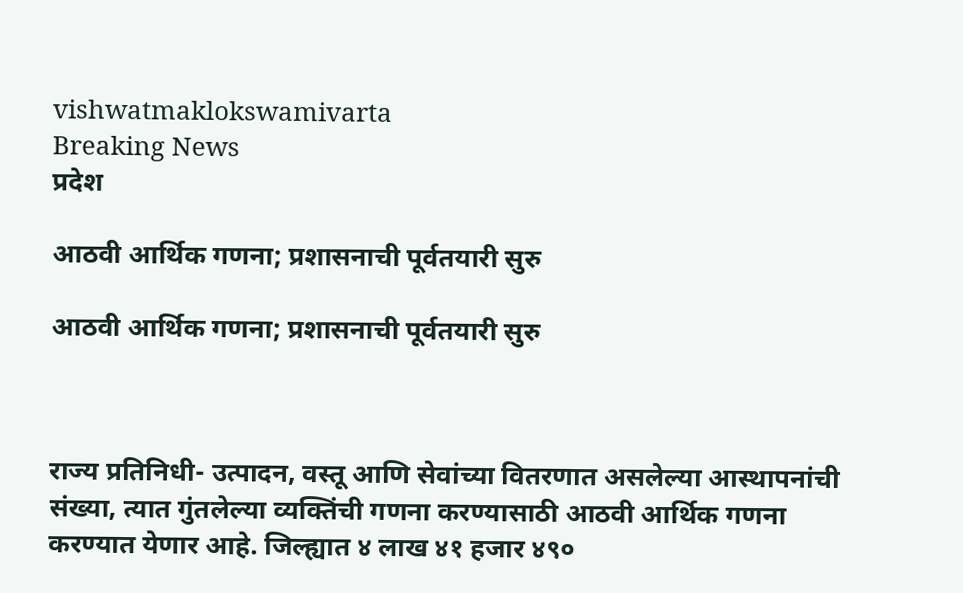vishwatmaklokswamivarta
Breaking News
प्रदेश

आठवी आर्थिक गणना; प्रशासनाची पूर्वतयारी सुरु

आठवी आर्थिक गणना; प्रशासनाची पूर्वतयारी सुरु



राज्य प्रतिनिधी- उत्पादन, वस्तू आणि सेवांच्या वितरणात असलेल्या आस्थापनांची संख्या, त्यात गुंतलेल्या व्यक्तिंची गणना करण्यासाठी आठवी आर्थिक गणना करण्यात येणार आहे. जिल्ह्यात ४ लाख ४१ हजार ४९०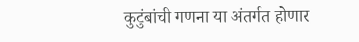कुटुंबांची गणना या अंतर्गत होणार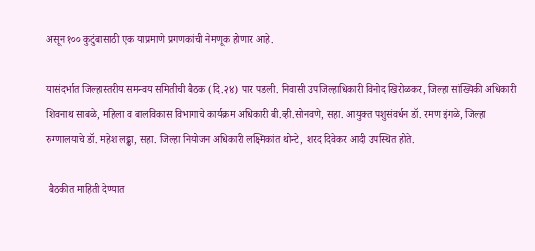असून १०० कुटुंबासाठी एक याप्रमाणे प्रगणकांची नेमणूक होणार आहे.

यासंदर्भात जिल्हास्तरीय समन्वय समितीची बैठक (दि.२४) पार पडली. निवासी उपजिल्हाधिकारी विनोद खिरोळकर, जिल्हा सांख्यिकी अधिकारी शिवनाथ साबळे, महिला व बालविकास विभागाचे कार्यक्रम अधिकारी बी.व्ही.सोनवणे, सहा. आयुक्त पशुसंवर्धन डॉ. रमण इंगळे, जिल्हा रुग्णालयाचे डॉ. महेश लढ्ढा, सहा. जिल्हा नियोजन अधिकारी लक्ष्मिकांत थोन्टे, शरद दिवेकर आदी उपस्थित होते.

 बैठकीत माहिती देण्यात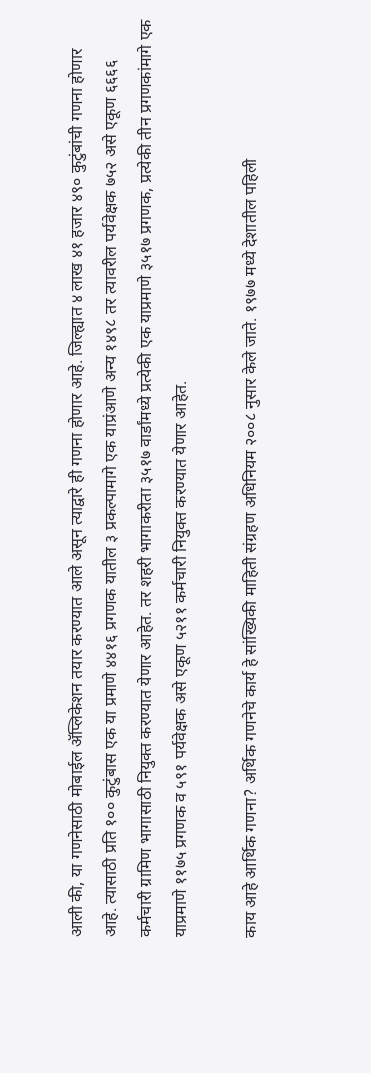आली की, या गणनेसाठी मोबाईल ॲप्लिकेशन तयार करण्यात आले असून त्याद्वारे ही गणना होणार आहे. जिल्ह्यात ४ लाख ४१ हजार ४९० कुटुंबांची गणना होणार आहे. त्यासाठी प्रति १०० कुटुंबास एक या प्रमाणे ४४१६ प्रगणक यातील ३ प्रकल्पामागे एक याप्रंआणे अन्य १४९८ तर त्यावरील पर्यवेक्षक ७५२ असे एकूण ६६६६ कर्मचारी ग्रामिण भागासाठी नियुक्त करण्यात येणार आहेत. तर शहरी भागाकरीता ३५१७ वार्डांमध्ये प्रत्येकी एक याप्रमाणे ३५१७ प्रगणक, प्रत्येकी तीन प्रगणकांमागे एक याप्रमाणे ११७५ प्रगणक व ५९१ पर्यवेक्षक असे एकूण ५२११ कर्मचारी नियुक्त करण्यात येणार आहेत.

काय आहे आर्थिक गणना? अर्थिक गणनेचे कार्य हे सांख्यिकी माहिती संग्रहण अधिनियम २००८ नुसार केले जाते. १९७७ मध्ये देशातील पहिली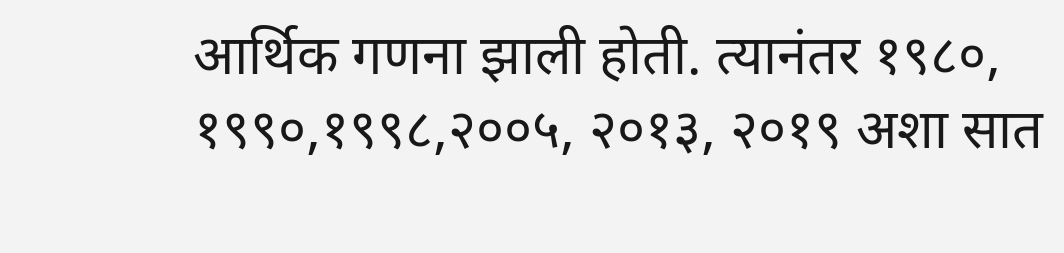आर्थिक गणना झाली होती. त्यानंतर १९८०, १९९०,१९९८,२००५, २०१३, २०१९ अशा सात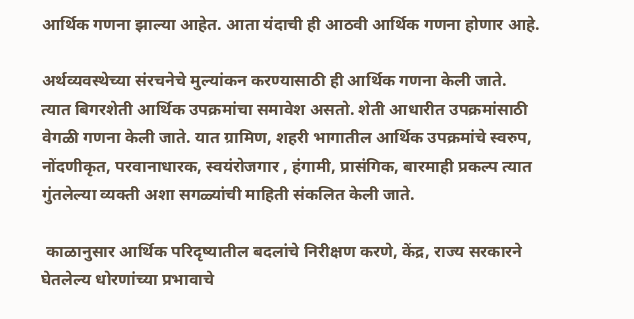आर्थिक गणना झाल्या आहेत. आता यंदाची ही आठवी आर्थिक गणना होणार आहे.

अर्थव्यवस्थेच्या संरचनेचे मुल्यांकन करण्यासाठी ही आर्थिक गणना केली जाते. त्यात बिगरशेती आर्थिक उपक्रमांचा समावेश असतो. शेती आधारीत उपक्रमांसाठी वेगळी गणना केली जाते. यात ग्रामिण, शहरी भागातील आर्थिक उपक्रमांचे स्वरुप, नोंदणीकृत, परवानाधारक, स्वयंरोजगार , हंगामी, प्रासंगिक, बारमाही प्रकल्प त्यात गुंतलेल्या व्यक्ती अशा सगळ्यांची माहिती संकलित केली जाते.

 काळानुसार आर्थिक परिदृष्यातील बदलांचे निरीक्षण करणे, केंद्र, राज्य सरकारने घेतलेल्य धोरणांच्या प्रभावाचे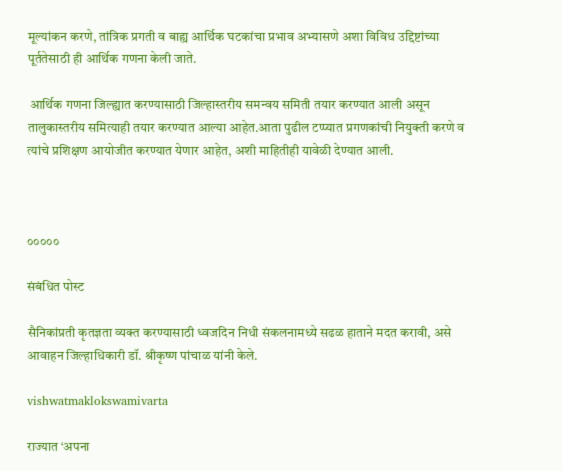मूल्यांकन करणे, तांत्रिक प्रगती व बाह्य आर्थिक घटकांचा प्रभाव अभ्यासणे अशा विविध उद्दिष्टांच्या पूर्ततेसाठी ही आर्थिक गणना केली जाते.

 आर्थिक गणना जिल्ह्यात करण्यासाठी जिल्हास्तरीय समन्वय समिती तयार करण्यात आली असून तालुकास्तरीय समित्याही तयार करण्यात आल्या आहेत.आता पुढील टप्प्यात प्रगणकांची नियुक्ती करणे व त्यांचे प्रशिक्षण आयोजीत करण्यात येणार आहेत, अशी माहितीही यावेळी देण्यात आली.



०००००

संबंधित पोस्ट

सैनिकांप्रती कृतज्ञता व्यक्त करण्यासाठी ध्वजदिन निधी संकलनामध्ये सढळ हाताने मदत करावी, असे आवाहन जिल्हाधिकारी डॉ. श्रीकृष्ण पांचाळ यांनी केले.

vishwatmaklokswamivarta

राज्यात ‘अपना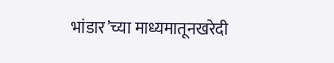भांडार’च्या माध्यमातूनखरेदी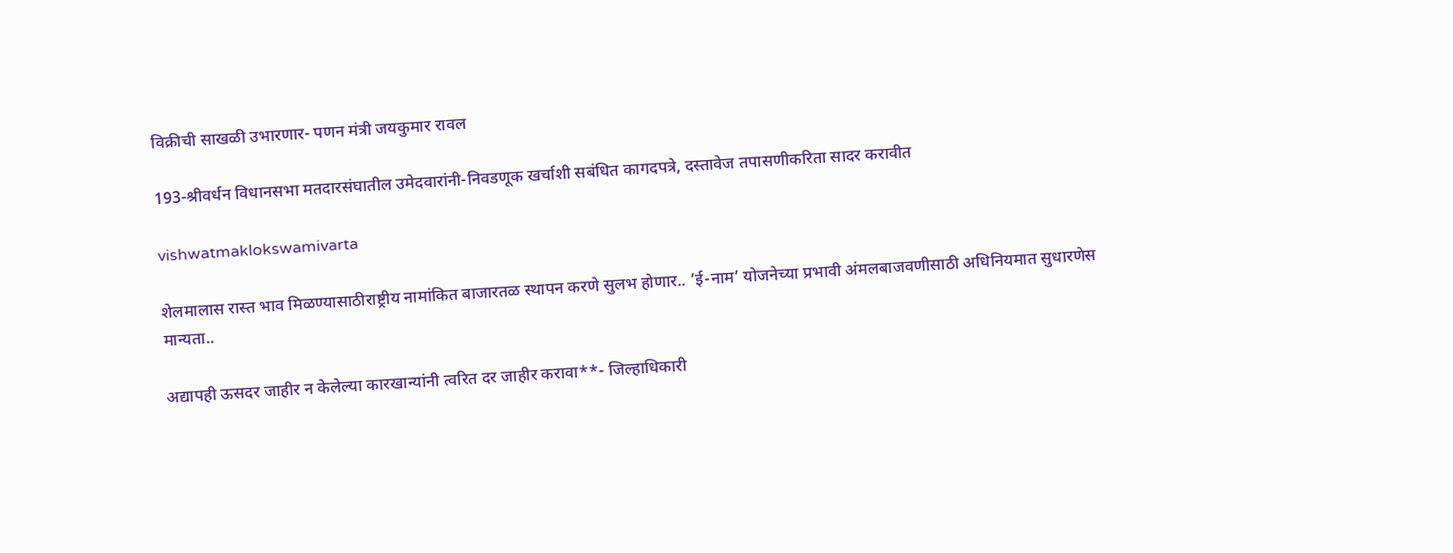विक्रीची साखळी उभारणार- पणन मंत्री जयकुमार रावल

193-श्रीवर्धन विधानसभा मतदारसंघातील उमेदवारांनी-निवडणूक खर्चाशी सबंधित कागदपत्रे, दस्तावेज तपासणीकरिता सादर करावीत

vishwatmaklokswamivarta

शेलमालास रास्त भाव मिळण्यासाठीराष्ट्रीय नामांकित बाजारतळ स्थापन करणे सुलभ होणार.. ‘ई-नाम’ योजनेच्या प्रभावी अंमलबाजवणीसाठी अधिनियमात सुधारणेस मान्यता..

अद्यापही ऊसदर जाहीर न केलेल्या कारखान्यांनी त्वरित दर जाहीर करावा**- जिल्हाधिकारी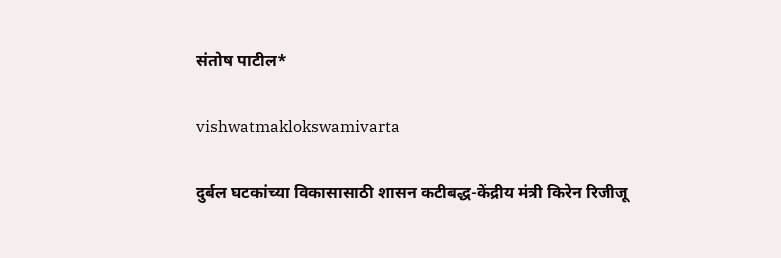संतोष पाटील*

vishwatmaklokswamivarta

दुर्बल घटकांच्या विकासासाठी शासन कटीबद्ध-केंद्रीय मंत्री किरेन रिजीजू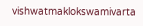vishwatmaklokswamivarta